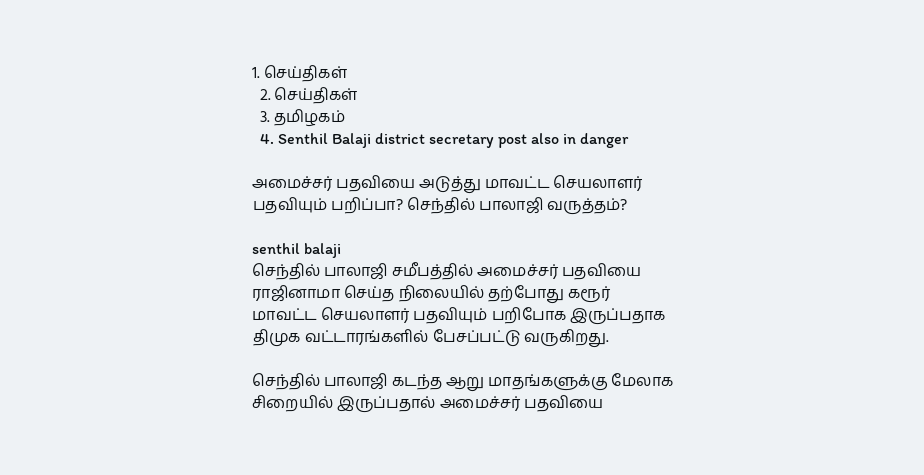1. செய்திகள்
  2. செய்திகள்
  3. த‌மிழக‌ம்
  4. Senthil Balaji district secretary post also in danger

அமைச்சர் பதவியை அடுத்து மாவட்ட செயலாளர் பதவியும் பறிப்பா? செந்தில் பாலாஜி வருத்தம்?

senthil balaji
செந்தில் பாலாஜி சமீபத்தில் அமைச்சர் பதவியை ராஜினாமா செய்த நிலையில் தற்போது கரூர் மாவட்ட செயலாளர் பதவியும் பறிபோக இருப்பதாக திமுக வட்டாரங்களில் பேசப்பட்டு வருகிறது.

செந்தில் பாலாஜி கடந்த ஆறு மாதங்களுக்கு மேலாக சிறையில் இருப்பதால் அமைச்சர் பதவியை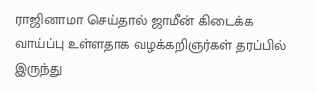ராஜினாமா செய்தால் ஜாமீன் கிடைக்க வாய்ப்பு உள்ளதாக வழக்கறிஞர்கள் தரப்பில் இருந்து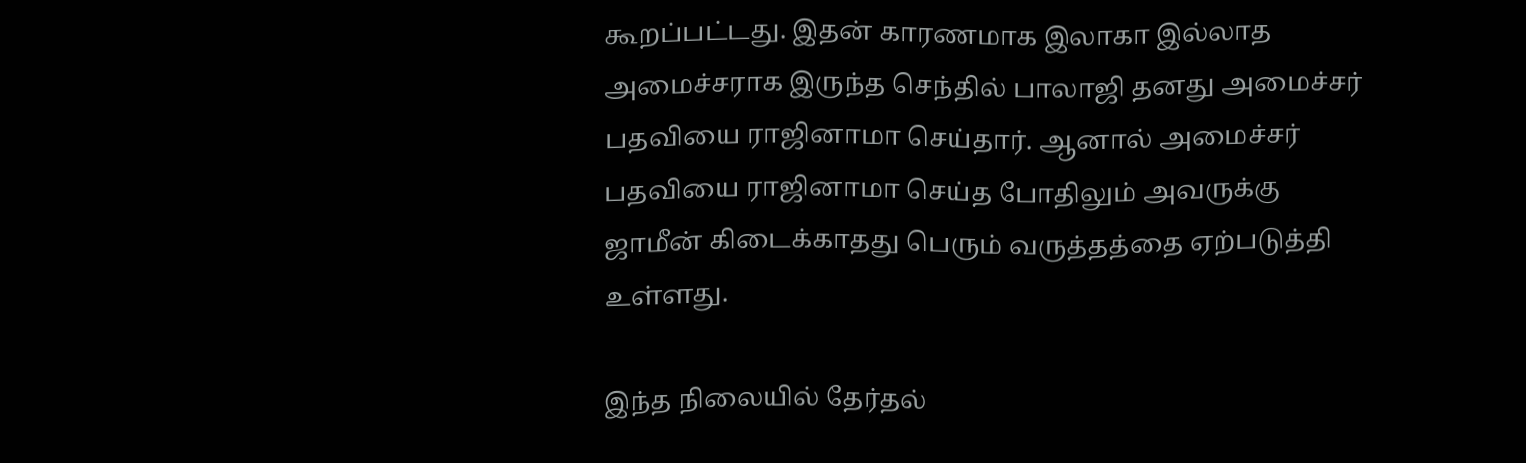கூறப்பட்டது. இதன் காரணமாக இலாகா இல்லாத அமைச்சராக இருந்த செந்தில் பாலாஜி தனது அமைச்சர் பதவியை ராஜினாமா செய்தார். ஆனால் அமைச்சர் பதவியை ராஜினாமா செய்த போதிலும் அவருக்கு ஜாமீன் கிடைக்காதது பெரும் வருத்தத்தை ஏற்படுத்தி உள்ளது.

இந்த நிலையில் தேர்தல்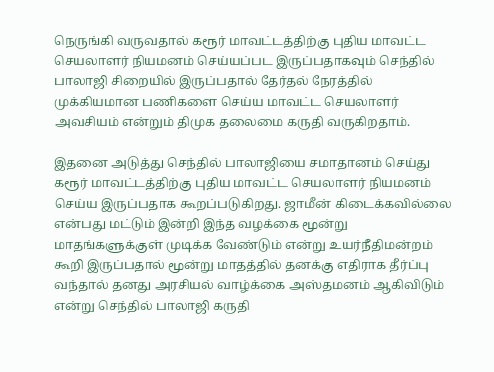நெருங்கி வருவதால் கரூர் மாவட்டத்திற்கு புதிய மாவட்ட செயலாளர் நியமனம் செய்யப்பட இருப்பதாகவும் செந்தில் பாலாஜி சிறையில் இருப்பதால் தேர்தல் நேரத்தில் முக்கியமான பணிகளை செய்ய மாவட்ட செயலாளர் அவசியம் என்றும் திமுக தலைமை கருதி வருகிறதாம்.

இதனை அடுத்து செந்தில் பாலாஜியை சமாதானம் செய்து கரூர் மாவட்டத்திற்கு புதிய மாவட்ட செயலாளர் நியமனம் செய்ய இருப்பதாக கூறப்படுகிறது. ஜாமீன் கிடைக்கவில்லை என்பது மட்டும் இன்றி இந்த வழக்கை மூன்று மாதங்களுக்குள் முடிக்க வேண்டும் என்று உயர்நீதிமன்றம் கூறி இருப்பதால் மூன்று மாதத்தில் தனக்கு எதிராக தீர்ப்பு வந்தால் தனது அரசியல் வாழ்க்கை அஸ்தமனம் ஆகிவிடும் என்று செந்தில் பாலாஜி கருதி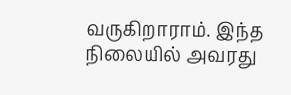வருகிறாராம். இந்த நிலையில் அவரது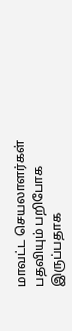மாவட்ட செயலாளர்கள் பதவியும் பறிபோக இருப்பதாக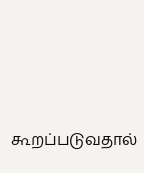கூறப்படுவதால்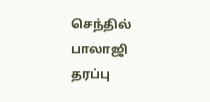செந்தில் பாலாஜி தரப்பு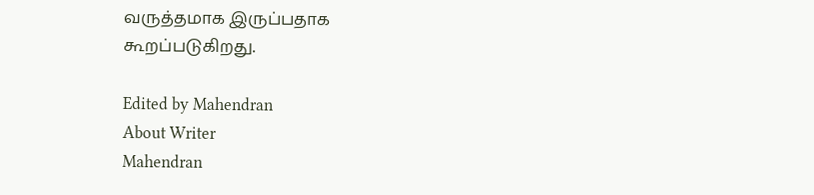வருத்தமாக இருப்பதாக கூறப்படுகிறது.

Edited by Mahendran
About Writer
Mahendran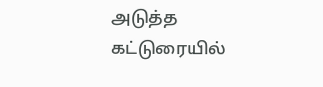அடுத்த கட்டுரையில்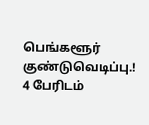பெங்களூர் குண்டுவெடிப்பு.! 4 பேரிடம்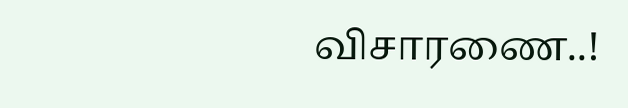விசாரணை..!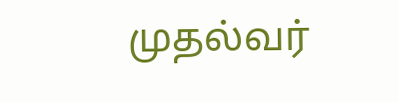முதல்வர்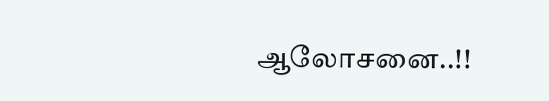ஆலோசனை..!!